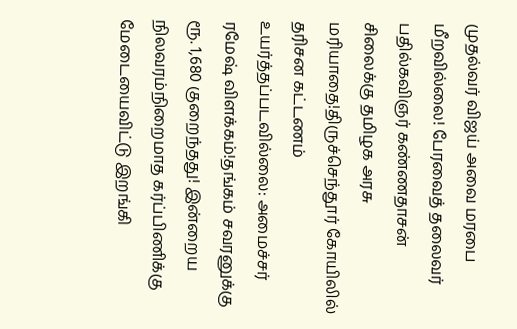முதல்வர் விஜய் அவை மரபை மீறவில்லை! பேரவைத் தலைவர் பதில்கவிஞர் கண்ணதாசன் சிலைக்கு தமிழக அரசு மரியாதை!திருச்செந்தூர் கோயிலில் தரிசன கட்டணம் உயர்த்தப்படவில்லை: அமைச்சர் ரமேஷ் விளக்கம்!தங்கம் சவரனுக்கு ரூ. 1,680 குறைந்தது! இன்றைய நிலவரம்நிறைமாத கர்ப்பிணிக்கு மேடையைவிட்டு இறங்கி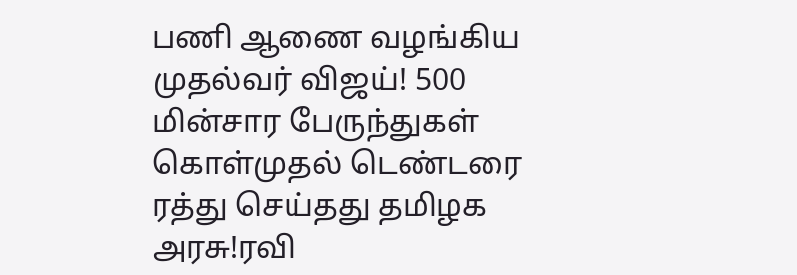பணி ஆணை வழங்கிய முதல்வர் விஜய்! 500 மின்சார பேருந்துகள் கொள்முதல் டெண்டரை ரத்து செய்தது தமிழக அரசு!ரவி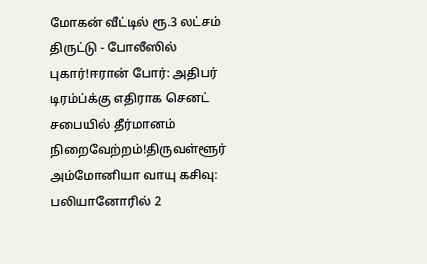மோகன் வீட்டில் ரூ.3 லட்சம் திருட்டு - போலீஸில் புகார்!ஈரான் போர்: அதிபர் டிரம்ப்க்கு எதிராக செனட் சபையில் தீர்மானம் நிறைவேற்றம்!திருவள்ளூர் அம்மோனியா வாயு கசிவு: பலியானோரில் 2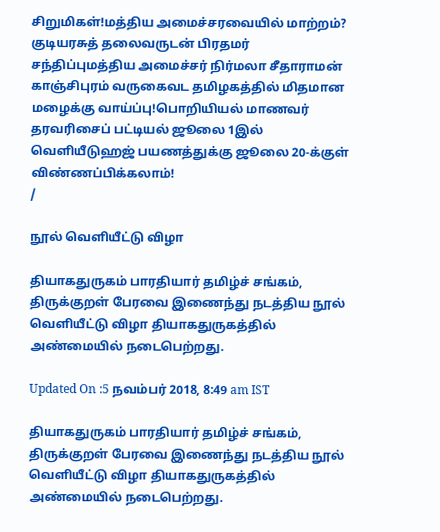சிறுமிகள்!மத்திய அமைச்சரவையில் மாற்றம்? குடியரசுத் தலைவருடன் பிரதமர் சந்திப்புமத்திய அமைச்சர் நிர்மலா சீதாராமன் காஞ்சிபுரம் வருகைவட தமிழகத்தில் மிதமான மழைக்கு வாய்ப்பு!பொறியியல் மாணவர் தரவரிசைப் பட்டியல் ஜூலை 1இல் வெளியீடுஹஜ் பயணத்துக்கு ஜூலை 20-க்குள் விண்ணப்பிக்கலாம்!
/

நூல் வெளியீட்டு விழா

தியாகதுருகம் பாரதியார் தமிழ்ச் சங்கம், திருக்குறள் பேரவை இணைந்து நடத்திய நூல் வெளியீட்டு விழா தியாகதுருகத்தில் அண்மையில் நடைபெற்றது.

Updated On :5 நவம்பர் 2018, 8:49 am IST

தியாகதுருகம் பாரதியார் தமிழ்ச் சங்கம், திருக்குறள் பேரவை இணைந்து நடத்திய நூல் வெளியீட்டு விழா தியாகதுருகத்தில் அண்மையில் நடைபெற்றது.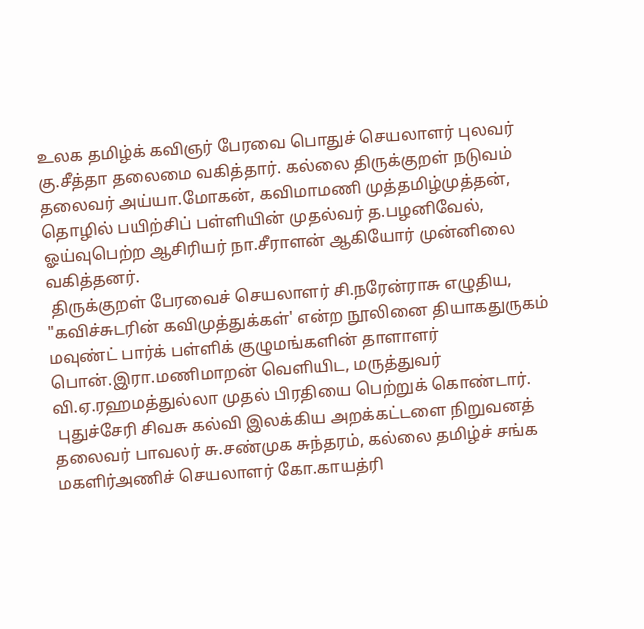உலக தமிழ்க் கவிஞர் பேரவை பொதுச் செயலாளர் புலவர் கு.சீத்தா தலைமை வகித்தார். கல்லை திருக்குறள் நடுவம் தலைவர் அய்யா.மோகன், கவிமாமணி முத்தமிழ்முத்தன், தொழில் பயிற்சிப் பள்ளியின் முதல்வர் த.பழனிவேல், ஓய்வுபெற்ற ஆசிரியர் நா.சீராளன் ஆகியோர் முன்னிலை வகித்தனர்.
 திருக்குறள் பேரவைச் செயலாளர் சி.நரேன்ராசு எழுதிய, "கவிச்சுடரின் கவிமுத்துக்கள்' என்ற நூலினை தியாகதுருகம் மவுண்ட் பார்க் பள்ளிக் குழுமங்களின் தாளாளர் பொன்.இரா.மணிமாறன் வெளியிட, மருத்துவர் வி.ஏ.ரஹமத்துல்லா முதல் பிரதியை பெற்றுக் கொண்டார்.
 புதுச்சேரி சிவசு கல்வி இலக்கிய அறக்கட்டளை நிறுவனத் தலைவர் பாவலர் சு.சண்முக சுந்தரம், கல்லை தமிழ்ச் சங்க மகளிர்அணிச் செயலாளர் கோ.காயத்ரி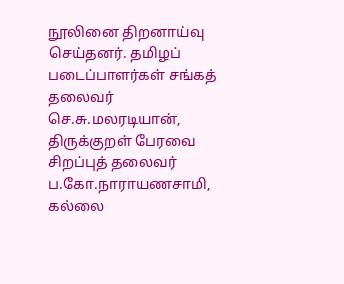நூலினை திறனாய்வு செய்தனர். தமிழப் படைப்பாளர்கள் சங்கத் தலைவர் செ.சு.மலரடியான், திருக்குறள் பேரவை சிறப்புத் தலைவர் ப.கோ.நாராயணசாமி, கல்லை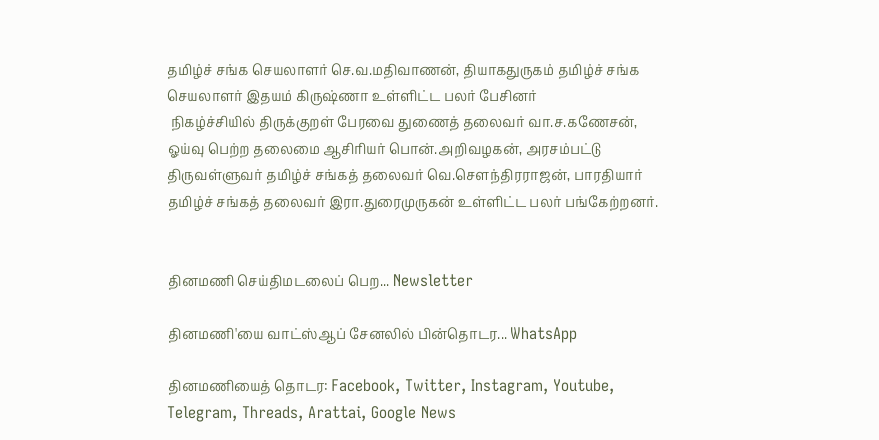தமிழ்ச் சங்க செயலாளர் செ.வ.மதிவாணன், தியாகதுருகம் தமிழ்ச் சங்க செயலாளர் இதயம் கிருஷ்ணா உள்ளிட்ட பலர் பேசினர்
 நிகழ்ச்சியில் திருக்குறள் பேரவை துணைத் தலைவர் வா.ச.கணேசன், ஓய்வு பெற்ற தலைமை ஆசிரியர் பொன்.அறிவழகன், அரசம்பட்டு திருவள்ளுவர் தமிழ்ச் சங்கத் தலைவர் வெ.சௌந்திரராஜன், பாரதியார் தமிழ்ச் சங்கத் தலைவர் இரா.துரைமுருகன் உள்ளிட்ட பலர் பங்கேற்றனர்.


தினமணி செய்திமடலைப் பெற... Newsletter

தினமணி'யை வாட்ஸ்ஆப் சேனலில் பின்தொடர... WhatsApp

தினமணியைத் தொடர: Facebook, Twitter, Instagram, Youtube, Telegram, Threads, Arattai, Google News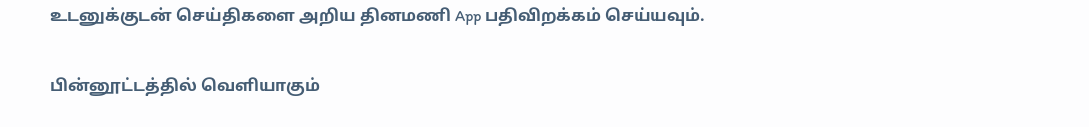உடனுக்குடன் செய்திகளை அறிய தினமணி App பதிவிறக்கம் செய்யவும்.

பின்னூட்டத்தில் வெளியாகும்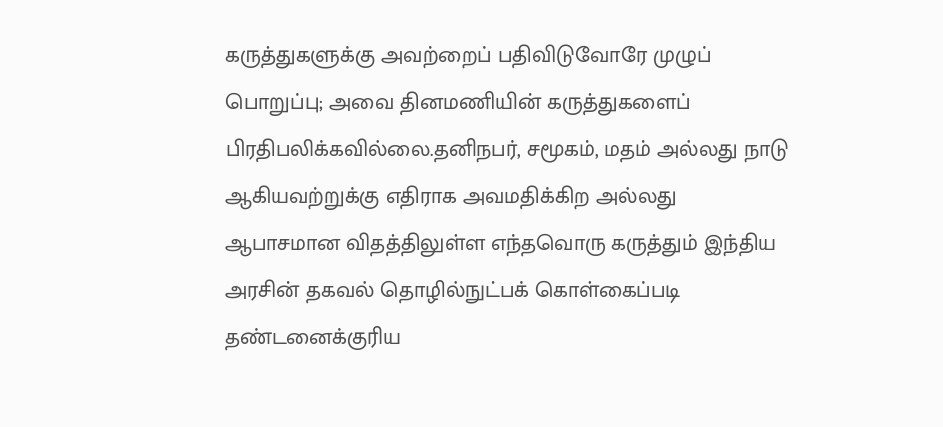கருத்துகளுக்கு அவற்றைப் பதிவிடுவோரே முழுப் பொறுப்பு; அவை தினமணியின் கருத்துகளைப் பிரதிபலிக்கவில்லை.தனிநபர், சமூகம், மதம் அல்லது நாடு ஆகியவற்றுக்கு எதிராக அவமதிக்கிற அல்லது ஆபாசமான விதத்திலுள்ள எந்தவொரு கருத்தும் இந்திய அரசின் தகவல் தொழில்நுட்பக் கொள்கைப்படி தண்டனைக்குரிய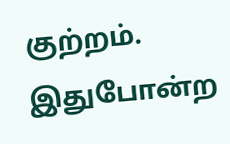குற்றம். இதுபோன்ற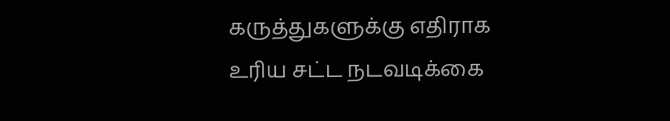கருத்துகளுக்கு எதிராக உரிய சட்ட நடவடிக்கை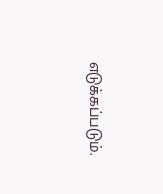எடுக்கப்படும்.